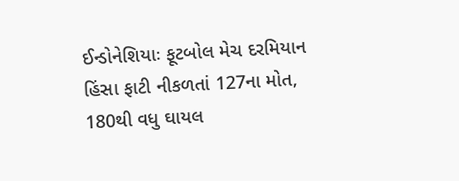ઈન્ડોનેશિયાઃ ફૂટબોલ મેચ દરમિયાન હિંસા ફાટી નીકળતાં 127ના મોત, 180થી વધુ ઘાયલ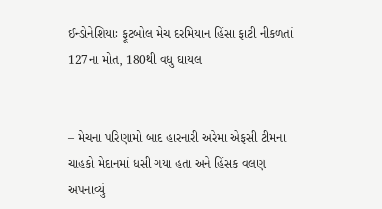ઈન્ડોનેશિયાઃ ફૂટબોલ મેચ દરમિયાન હિંસા ફાટી નીકળતાં 127ના મોત, 180થી વધુ ઘાયલ


– મેચના પરિણામો બાદ હારનારી અરેમા એફસી ટીમના ચાહકો મેદાનમાં ધસી ગયા હતા અને હિંસક વલણ અપનાવ્યું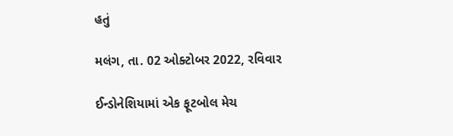હતું

મલંગ, તા. 02 ઓક્ટોબર 2022, રવિવાર

ઈન્ડોનેશિયામાં એક ફૂટબોલ મેચ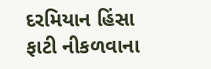દરમિયાન હિંસા ફાટી નીકળવાના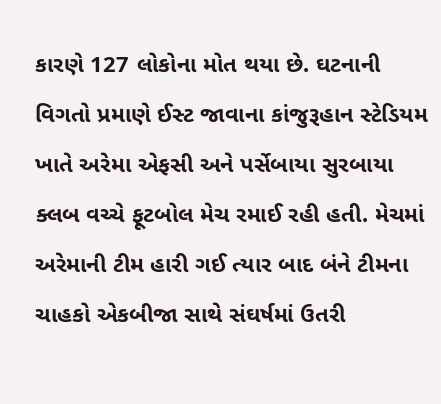કારણે 127 લોકોના મોત થયા છે. ઘટનાની વિગતો પ્રમાણે ઈસ્ટ જાવાના કાંજુરૂહાન સ્ટેડિયમ ખાતે અરેમા એફસી અને પર્સેબાયા સુરબાયા ક્લબ વચ્ચે ફૂટબોલ મેચ રમાઈ રહી હતી. મેચમાં અરેમાની ટીમ હારી ગઈ ત્યાર બાદ બંને ટીમના ચાહકો એકબીજા સાથે સંઘર્ષમાં ઉતરી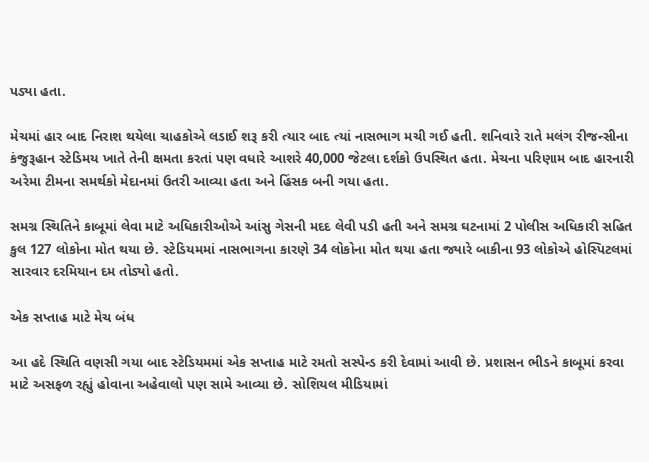પડ્યા હતા.

મેચમાં હાર બાદ નિરાશ થયેલા ચાહકોએ લડાઈ શરૂ કરી ત્યાર બાદ ત્યાં નાસભાગ મચી ગઈ હતી. શનિવારે રાતે મલંગ રીજન્સીના કંજુરૂહાન સ્ટેડિમય ખાતે તેની ક્ષમતા કરતાં પણ વધારે આશરે 40,000 જેટલા દર્શકો ઉપસ્થિત હતા. મેચના પરિણામ બાદ હારનારી અરેમા ટીમના સમર્થકો મેદાનમાં ઉતરી આવ્યા હતા અને હિંસક બની ગયા હતા.

સમગ્ર સ્થિતિને કાબૂમાં લેવા માટે અધિકારીઓએ આંસુ ગેસની મદદ લેવી પડી હતી અને સમગ્ર ઘટનામાં 2 પોલીસ અધિકારી સહિત કુલ 127 લોકોના મોત થયા છે. સ્ટેડિયમમાં નાસભાગના કારણે 34 લોકોના મોત થયા હતા જ્યારે બાકીના 93 લોકોએ હોસ્પિટલમાં સારવાર દરમિયાન દમ તોડ્યો હતો.

એક સપ્તાહ માટે મેચ બંધ

આ હદે સ્થિતિ વણસી ગયા બાદ સ્ટેડિયમમાં એક સપ્તાહ માટે રમતો સસ્પેન્ડ કરી દેવામાં આવી છે. પ્રશાસન ભીડને કાબૂમાં કરવા માટે અસફળ રહ્યું હોવાના અહેવાલો પણ સામે આવ્યા છે. સોશિયલ મીડિયામાં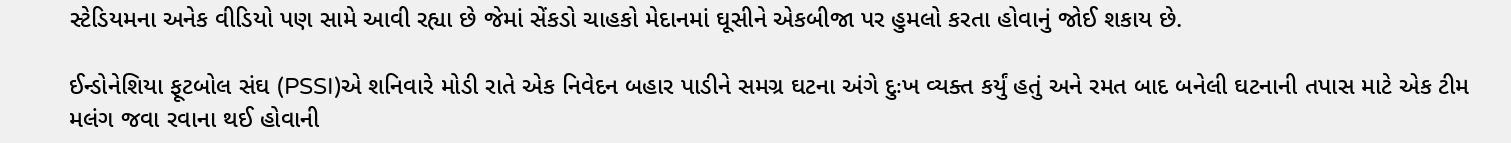સ્ટેડિયમના અનેક વીડિયો પણ સામે આવી રહ્યા છે જેમાં સેંકડો ચાહકો મેદાનમાં ઘૂસીને એકબીજા પર હુમલો કરતા હોવાનું જોઈ શકાય છે.

ઈન્ડોનેશિયા ફૂટબોલ સંઘ (PSSI)એ શનિવારે મોડી રાતે એક નિવેદન બહાર પાડીને સમગ્ર ઘટના અંગે દુઃખ વ્યક્ત કર્યું હતું અને રમત બાદ બનેલી ઘટનાની તપાસ માટે એક ટીમ મલંગ જવા રવાના થઈ હોવાની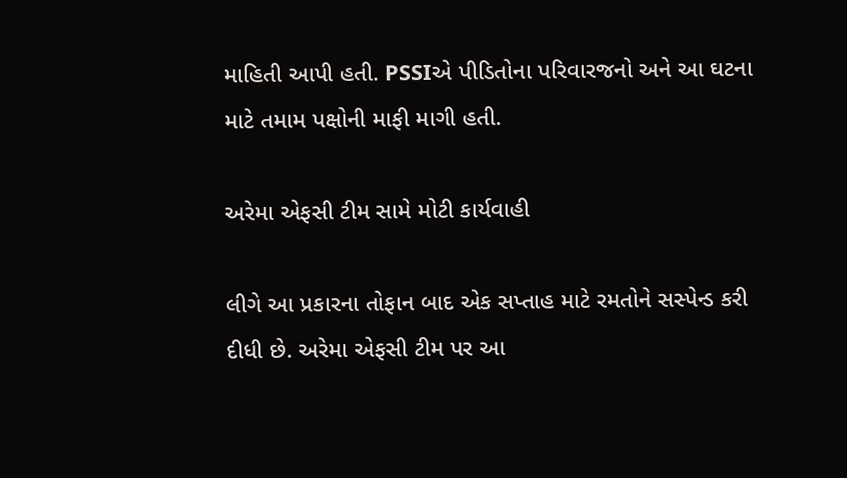માહિતી આપી હતી. PSSIએ પીડિતોના પરિવારજનો અને આ ઘટના માટે તમામ પક્ષોની માફી માગી હતી.

અરેમા એફસી ટીમ સામે મોટી કાર્યવાહી

લીગે આ પ્રકારના તોફાન બાદ એક સપ્તાહ માટે રમતોને સસ્પેન્ડ કરી દીધી છે. અરેમા એફસી ટીમ પર આ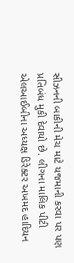સીઝનની બાકીની મેચ માટે યજમાની કરવા પર પણ પ્રતિબંધ મુકી દેવાયો છે. લીગના માલિક પીટી એલઆઈબીના અધ્યક્ષ ડિરેક્ટર અખમદ હાદિયન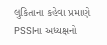લુકિતાના કહેવા પ્રમાણે PSSIના અધ્યક્ષનો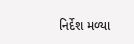નિર્દેશ મળ્યા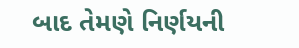બાદ તેમણે નિર્ણયની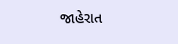જાહેરાત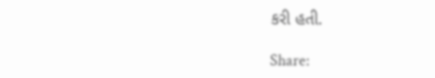કરી હતી.

Share: